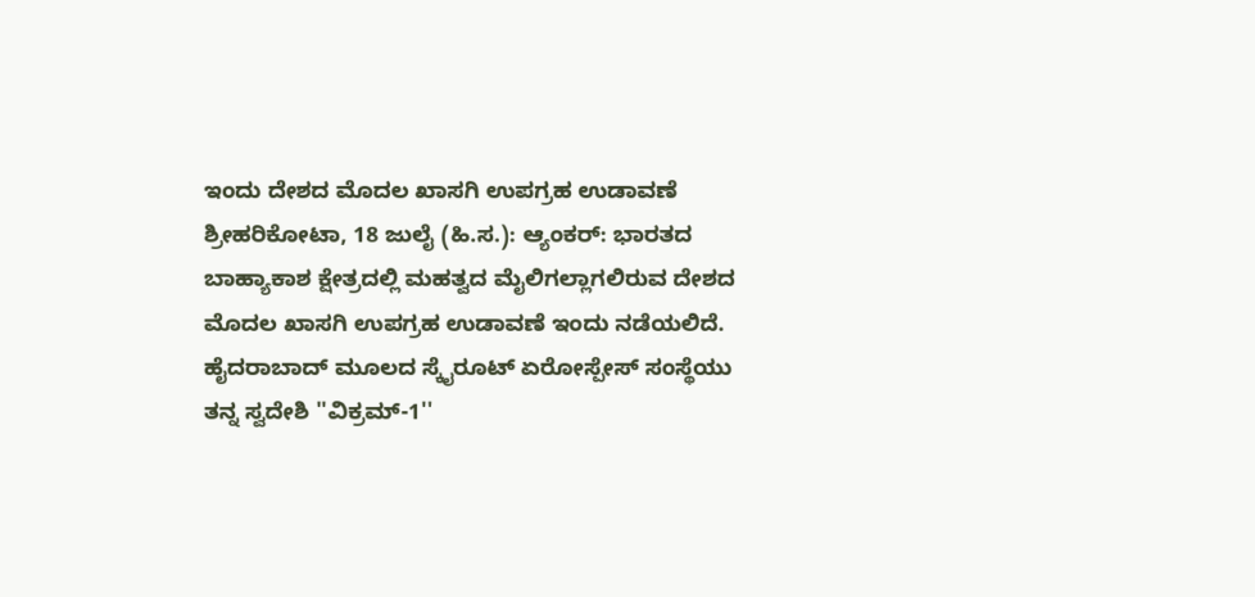ಇಂದು ದೇಶದ ಮೊದಲ ಖಾಸಗಿ ಉಪಗ್ರಹ ಉಡಾವಣೆ
ಶ್ರೀಹರಿಕೋಟಾ, 18 ಜುಲೈ (ಹಿ.ಸ.): ಆ್ಯಂಕರ್: ಭಾರತದ ಬಾಹ್ಯಾಕಾಶ ಕ್ಷೇತ್ರದಲ್ಲಿ ಮಹತ್ವದ ಮೈಲಿಗಲ್ಲಾಗಲಿರುವ ದೇಶದ ಮೊದಲ ಖಾಸಗಿ ಉಪಗ್ರಹ ಉಡಾವಣೆ ಇಂದು ನಡೆಯಲಿದೆ. ಹೈದರಾಬಾದ್ ಮೂಲದ ಸ್ಕೈರೂಟ್ ಏರೋಸ್ಪೇಸ್ ಸಂಸ್ಥೆಯು ತನ್ನ ಸ್ವದೇಶಿ ''ವಿಕ್ರಮ್-1''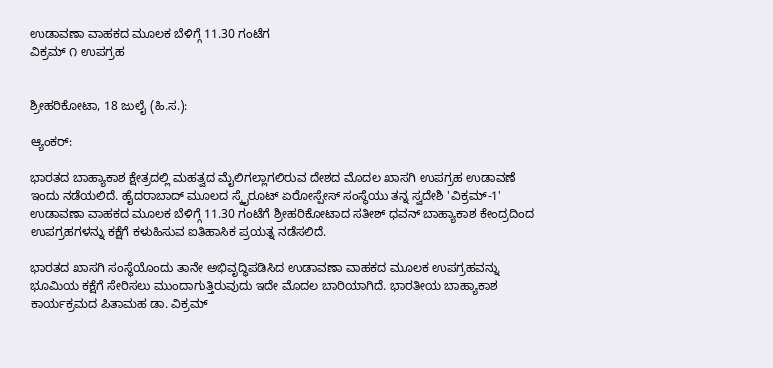ಉಡಾವಣಾ ವಾಹಕದ ಮೂಲಕ ಬೆಳಿಗ್ಗೆ 11.30 ಗಂಟೆಗ
ವಿಕ್ರಮ್ ೧ ಉಪಗ್ರಹ


ಶ್ರೀಹರಿಕೋಟಾ, 18 ಜುಲೈ (ಹಿ.ಸ.):

ಆ್ಯಂಕರ್:

ಭಾರತದ ಬಾಹ್ಯಾಕಾಶ ಕ್ಷೇತ್ರದಲ್ಲಿ ಮಹತ್ವದ ಮೈಲಿಗಲ್ಲಾಗಲಿರುವ ದೇಶದ ಮೊದಲ ಖಾಸಗಿ ಉಪಗ್ರಹ ಉಡಾವಣೆ ಇಂದು ನಡೆಯಲಿದೆ. ಹೈದರಾಬಾದ್ ಮೂಲದ ಸ್ಕೈರೂಟ್ ಏರೋಸ್ಪೇಸ್ ಸಂಸ್ಥೆಯು ತನ್ನ ಸ್ವದೇಶಿ 'ವಿಕ್ರಮ್-1' ಉಡಾವಣಾ ವಾಹಕದ ಮೂಲಕ ಬೆಳಿಗ್ಗೆ 11.30 ಗಂಟೆಗೆ ಶ್ರೀಹರಿಕೋಟಾದ ಸತೀಶ್ ಧವನ್ ಬಾಹ್ಯಾಕಾಶ ಕೇಂದ್ರದಿಂದ ಉಪಗ್ರಹಗಳನ್ನು ಕಕ್ಷೆಗೆ ಕಳುಹಿಸುವ ಐತಿಹಾಸಿಕ ಪ್ರಯತ್ನ ನಡೆಸಲಿದೆ.

ಭಾರತದ ಖಾಸಗಿ ಸಂಸ್ಥೆಯೊಂದು ತಾನೇ ಅಭಿವೃದ್ಧಿಪಡಿಸಿದ ಉಡಾವಣಾ ವಾಹಕದ ಮೂಲಕ ಉಪಗ್ರಹವನ್ನು ಭೂಮಿಯ ಕಕ್ಷೆಗೆ ಸೇರಿಸಲು ಮುಂದಾಗುತ್ತಿರುವುದು ಇದೇ ಮೊದಲ ಬಾರಿಯಾಗಿದೆ. ಭಾರತೀಯ ಬಾಹ್ಯಾಕಾಶ ಕಾರ್ಯಕ್ರಮದ ಪಿತಾಮಹ ಡಾ. ವಿಕ್ರಮ್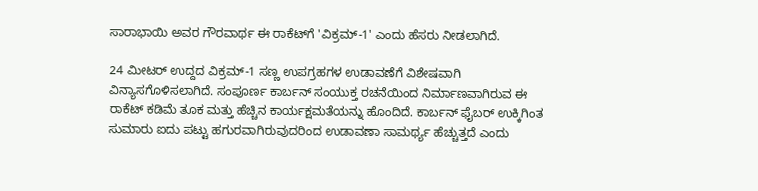ಸಾರಾಭಾಯಿ ಅವರ ಗೌರವಾರ್ಥ ಈ ರಾಕೆಟ್‌ಗೆ 'ವಿಕ್ರಮ್-1' ಎಂದು ಹೆಸರು ನೀಡಲಾಗಿದೆ.

24 ಮೀಟರ್ ಉದ್ದದ ವಿಕ್ರಮ್-1 ಸಣ್ಣ ಉಪಗ್ರಹಗಳ ಉಡಾವಣೆಗೆ ವಿಶೇಷವಾಗಿ ವಿನ್ಯಾಸಗೊಳಿಸಲಾಗಿದೆ. ಸಂಪೂರ್ಣ ಕಾರ್ಬನ್ ಸಂಯುಕ್ತ ರಚನೆಯಿಂದ ನಿರ್ಮಾಣವಾಗಿರುವ ಈ ರಾಕೆಟ್ ಕಡಿಮೆ ತೂಕ ಮತ್ತು ಹೆಚ್ಚಿನ ಕಾರ್ಯಕ್ಷಮತೆಯನ್ನು ಹೊಂದಿದೆ. ಕಾರ್ಬನ್ ಫೈಬರ್ ಉಕ್ಕಿಗಿಂತ ಸುಮಾರು ಐದು ಪಟ್ಟು ಹಗುರವಾಗಿರುವುದರಿಂದ ಉಡಾವಣಾ ಸಾಮರ್ಥ್ಯ ಹೆಚ್ಚುತ್ತದೆ ಎಂದು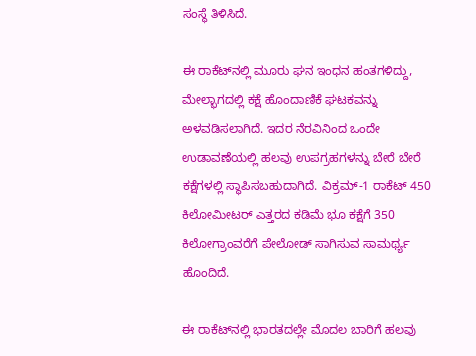ಸಂಸ್ಥೆ ತಿಳಿಸಿದೆ.

ಈ ರಾಕೆಟ್‌ನಲ್ಲಿ ಮೂರು ಘನ ಇಂಧನ ಹಂತಗಳಿದ್ದು, ಮೇಲ್ಭಾಗದಲ್ಲಿ ಕಕ್ಷೆ ಹೊಂದಾಣಿಕೆ ಘಟಕವನ್ನು ಅಳವಡಿಸಲಾಗಿದೆ. ಇದರ ನೆರವಿನಿಂದ ಒಂದೇ ಉಡಾವಣೆಯಲ್ಲಿ ಹಲವು ಉಪಗ್ರಹಗಳನ್ನು ಬೇರೆ ಬೇರೆ ಕಕ್ಷೆಗಳಲ್ಲಿ ಸ್ಥಾಪಿಸಬಹುದಾಗಿದೆ. ವಿಕ್ರಮ್-1 ರಾಕೆಟ್ 450 ಕಿಲೋಮೀಟರ್ ಎತ್ತರದ ಕಡಿಮೆ ಭೂ ಕಕ್ಷೆಗೆ 350 ಕಿಲೋಗ್ರಾಂವರೆಗೆ ಪೇಲೋಡ್ ಸಾಗಿಸುವ ಸಾಮರ್ಥ್ಯ ಹೊಂದಿದೆ.

ಈ ರಾಕೆಟ್‌ನಲ್ಲಿ ಭಾರತದಲ್ಲೇ ಮೊದಲ ಬಾರಿಗೆ ಹಲವು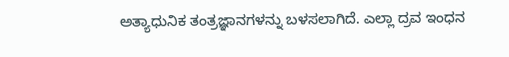ಅತ್ಯಾಧುನಿಕ ತಂತ್ರಜ್ಞಾನಗಳನ್ನು ಬಳಸಲಾಗಿದೆ. ಎಲ್ಲಾ ದ್ರವ ಇಂಧನ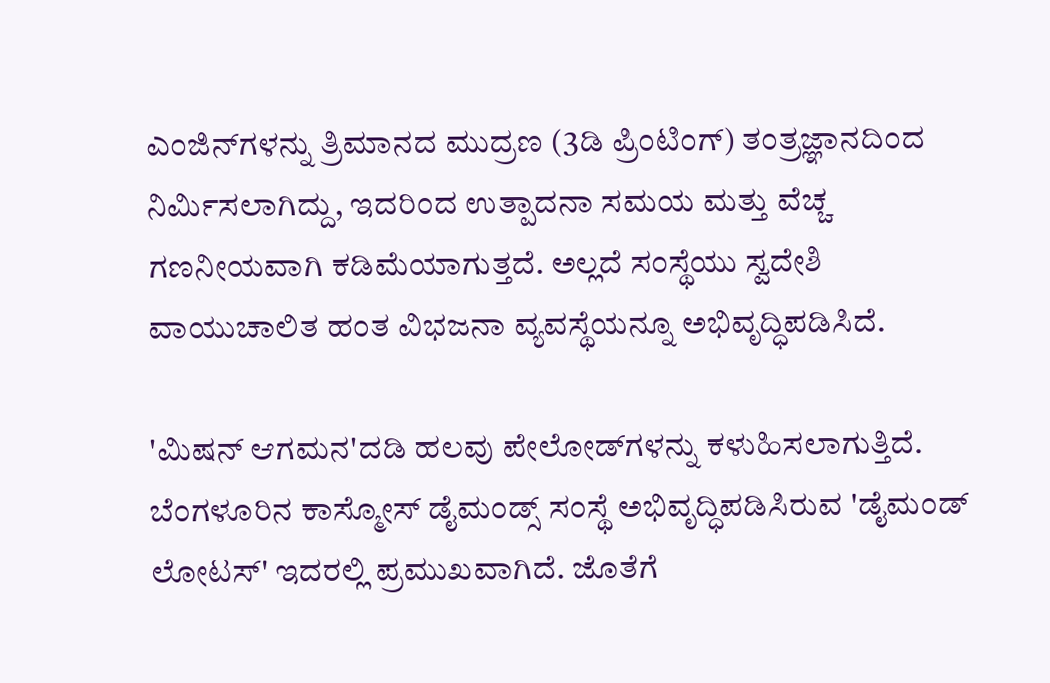ಎಂಜಿನ್‌ಗಳನ್ನು ತ್ರಿಮಾನದ ಮುದ್ರಣ (3ಡಿ ಪ್ರಿಂಟಿಂಗ್) ತಂತ್ರಜ್ಞಾನದಿಂದ ನಿರ್ಮಿಸಲಾಗಿದ್ದು, ಇದರಿಂದ ಉತ್ಪಾದನಾ ಸಮಯ ಮತ್ತು ವೆಚ್ಚ ಗಣನೀಯವಾಗಿ ಕಡಿಮೆಯಾಗುತ್ತದೆ. ಅಲ್ಲದೆ ಸಂಸ್ಥೆಯು ಸ್ವದೇಶಿ ವಾಯುಚಾಲಿತ ಹಂತ ವಿಭಜನಾ ವ್ಯವಸ್ಥೆಯನ್ನೂ ಅಭಿವೃದ್ಧಿಪಡಿಸಿದೆ.

'ಮಿಷನ್ ಆಗಮನ'ದಡಿ ಹಲವು ಪೇಲೋಡ್‌ಗಳನ್ನು ಕಳುಹಿಸಲಾಗುತ್ತಿದೆ. ಬೆಂಗಳೂರಿನ ಕಾಸ್ಮೋಸ್ ಡೈಮಂಡ್ಸ್ ಸಂಸ್ಥೆ ಅಭಿವೃದ್ಧಿಪಡಿಸಿರುವ 'ಡೈಮಂಡ್ ಲೋಟಸ್' ಇದರಲ್ಲಿ ಪ್ರಮುಖವಾಗಿದೆ. ಜೊತೆಗೆ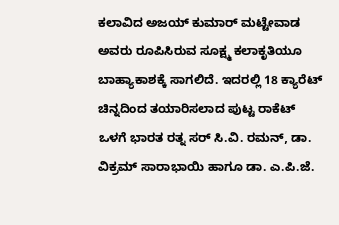ಕಲಾವಿದ ಅಜಯ್ ಕುಮಾರ್ ಮಟ್ಟೇವಾಡ ಅವರು ರೂಪಿಸಿರುವ ಸೂಕ್ಷ್ಮ ಕಲಾಕೃತಿಯೂ ಬಾಹ್ಯಾಕಾಶಕ್ಕೆ ಸಾಗಲಿದೆ. ಇದರಲ್ಲಿ 18 ಕ್ಯಾರೆಟ್ ಚಿನ್ನದಿಂದ ತಯಾರಿಸಲಾದ ಪುಟ್ಟ ರಾಕೆಟ್ ಒಳಗೆ ಭಾರತ ರತ್ನ ಸರ್ ಸಿ.ವಿ. ರಮನ್, ಡಾ. ವಿಕ್ರಮ್ ಸಾರಾಭಾಯಿ ಹಾಗೂ ಡಾ. ಎ.ಪಿ.ಜೆ.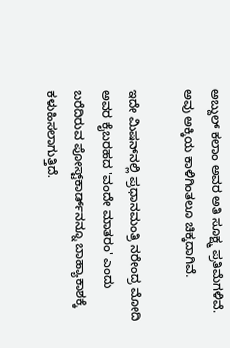ಅಬ್ದುಲ್ ಕಲಾಂ ಅವರ ಅತಿ ಸೂಕ್ಷ್ಮ ಪ್ರತಿಮೆಗಳಿವೆ. ಅವು ಅಕ್ಕಿಯ ಕಾಳಿಗಿಂತಲೂ ಚಿಕ್ಕದಾಗಿವೆ.

ಇದೇ ಮಿಷನ್‌ನಲ್ಲಿ ಪ್ರಧಾನಮಂತ್ರಿ ನರೇಂದ್ರ ಮೋದಿ ಅವರ ಕೈಬರಹದ 'ವಂದೇ ಮಾತರಂ' ಎಂದು ಬರೆದಿರುವ ಪೋಸ್ಟ್‌ಕಾರ್ಡ್‌ನನ್ನೂ ಬಾಹ್ಯಾಕಾಶಕ್ಕೆ ಕಳುಹಿಸಲಾಗುತ್ತಿದೆ.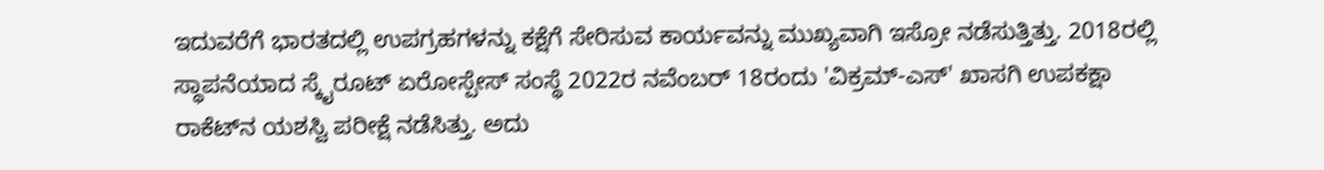ಇದುವರೆಗೆ ಭಾರತದಲ್ಲಿ ಉಪಗ್ರಹಗಳನ್ನು ಕಕ್ಷೆಗೆ ಸೇರಿಸುವ ಕಾರ್ಯವನ್ನು ಮುಖ್ಯವಾಗಿ ಇಸ್ರೋ ನಡೆಸುತ್ತಿತ್ತು. 2018ರಲ್ಲಿ ಸ್ಥಾಪನೆಯಾದ ಸ್ಕೈರೂಟ್ ಏರೋಸ್ಪೇಸ್ ಸಂಸ್ಥೆ 2022ರ ನವೆಂಬರ್ 18ರಂದು 'ವಿಕ್ರಮ್-ಎಸ್' ಖಾಸಗಿ ಉಪಕಕ್ಷಾ ರಾಕೆಟ್‌ನ ಯಶಸ್ವಿ ಪರೀಕ್ಷೆ ನಡೆಸಿತ್ತು. ಅದು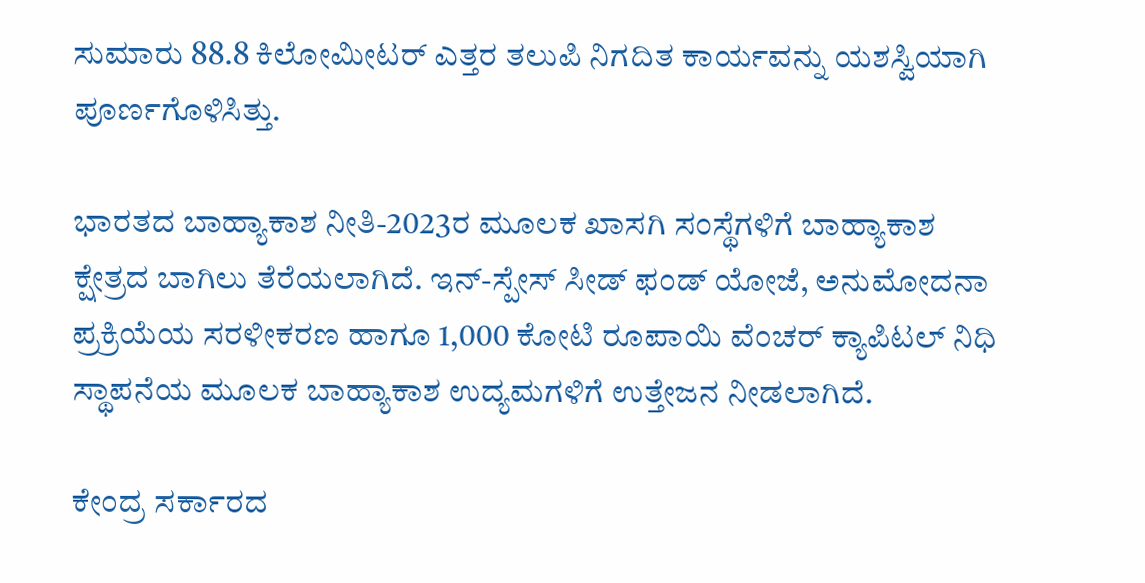ಸುಮಾರು 88.8 ಕಿಲೋಮೀಟರ್ ಎತ್ತರ ತಲುಪಿ ನಿಗದಿತ ಕಾರ್ಯವನ್ನು ಯಶಸ್ವಿಯಾಗಿ ಪೂರ್ಣಗೊಳಿಸಿತ್ತು.

ಭಾರತದ ಬಾಹ್ಯಾಕಾಶ ನೀತಿ-2023ರ ಮೂಲಕ ಖಾಸಗಿ ಸಂಸ್ಥೆಗಳಿಗೆ ಬಾಹ್ಯಾಕಾಶ ಕ್ಷೇತ್ರದ ಬಾಗಿಲು ತೆರೆಯಲಾಗಿದೆ. ಇನ್-ಸ್ಪೇಸ್ ಸೀಡ್ ಫಂಡ್ ಯೋಜೆ, ಅನುಮೋದನಾ ಪ್ರಕ್ರಿಯೆಯ ಸರಳೀಕರಣ ಹಾಗೂ 1,000 ಕೋಟಿ ರೂಪಾಯಿ ವೆಂಚರ್ ಕ್ಯಾಪಿಟಲ್ ನಿಧಿ ಸ್ಥಾಪನೆಯ ಮೂಲಕ ಬಾಹ್ಯಾಕಾಶ ಉದ್ಯಮಗಳಿಗೆ ಉತ್ತೇಜನ ನೀಡಲಾಗಿದೆ.

ಕೇಂದ್ರ ಸರ್ಕಾರದ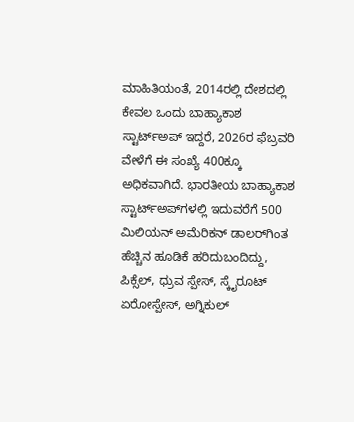ಮಾಹಿತಿಯಂತೆ, 2014ರಲ್ಲಿ ದೇಶದಲ್ಲಿ ಕೇವಲ ಒಂದು ಬಾಹ್ಯಾಕಾಶ ಸ್ಟಾರ್ಟ್‌ಅಪ್ ಇದ್ದರೆ, 2026ರ ಫೆಬ್ರವರಿ ವೇಳೆಗೆ ಈ ಸಂಖ್ಯೆ 400ಕ್ಕೂ ಅಧಿಕವಾಗಿದೆ. ಭಾರತೀಯ ಬಾಹ್ಯಾಕಾಶ ಸ್ಟಾರ್ಟ್‌ಅಪ್‌ಗಳಲ್ಲಿ ಇದುವರೆಗೆ 500 ಮಿಲಿಯನ್ ಅಮೆರಿಕನ್ ಡಾಲರ್‌ಗಿಂತ ಹೆಚ್ಚಿನ ಹೂಡಿಕೆ ಹರಿದುಬಂದಿದ್ದು, ಪಿಕ್ಸೆಲ್, ಧ್ರುವ ಸ್ಪೇಸ್, ಸ್ಕೈರೂಟ್ ಏರೋಸ್ಪೇಸ್, ಅಗ್ನಿಕುಲ್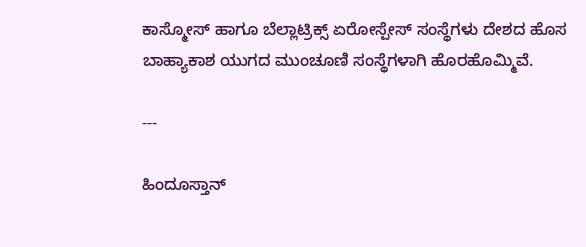ಕಾಸ್ಮೋಸ್ ಹಾಗೂ ಬೆಲ್ಲಾಟ್ರಿಕ್ಸ್ ಏರೋಸ್ಪೇಸ್ ಸಂಸ್ಥೆಗಳು ದೇಶದ ಹೊಸ ಬಾಹ್ಯಾಕಾಶ ಯುಗದ ಮುಂಚೂಣಿ ಸಂಸ್ಥೆಗಳಾಗಿ ಹೊರಹೊಮ್ಮಿವೆ.

---

ಹಿಂದೂಸ್ತಾನ್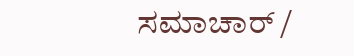ಸಮಾಚಾರ್ /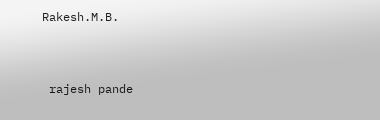Rakesh.M.B.


 rajesh pande